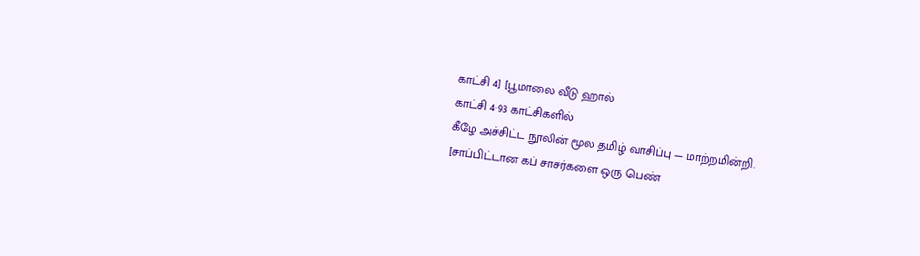காட்சி 4] [பூமாலை வீடு ஹால்
காட்சி 4·93 காட்சிகளில்
கீழே அச்சிட்ட நூலின் மூல தமிழ் வாசிப்பு — மாற்றமின்றி.
[சாப்பிட்டான கப் சாசர்களை ஒரு பெண்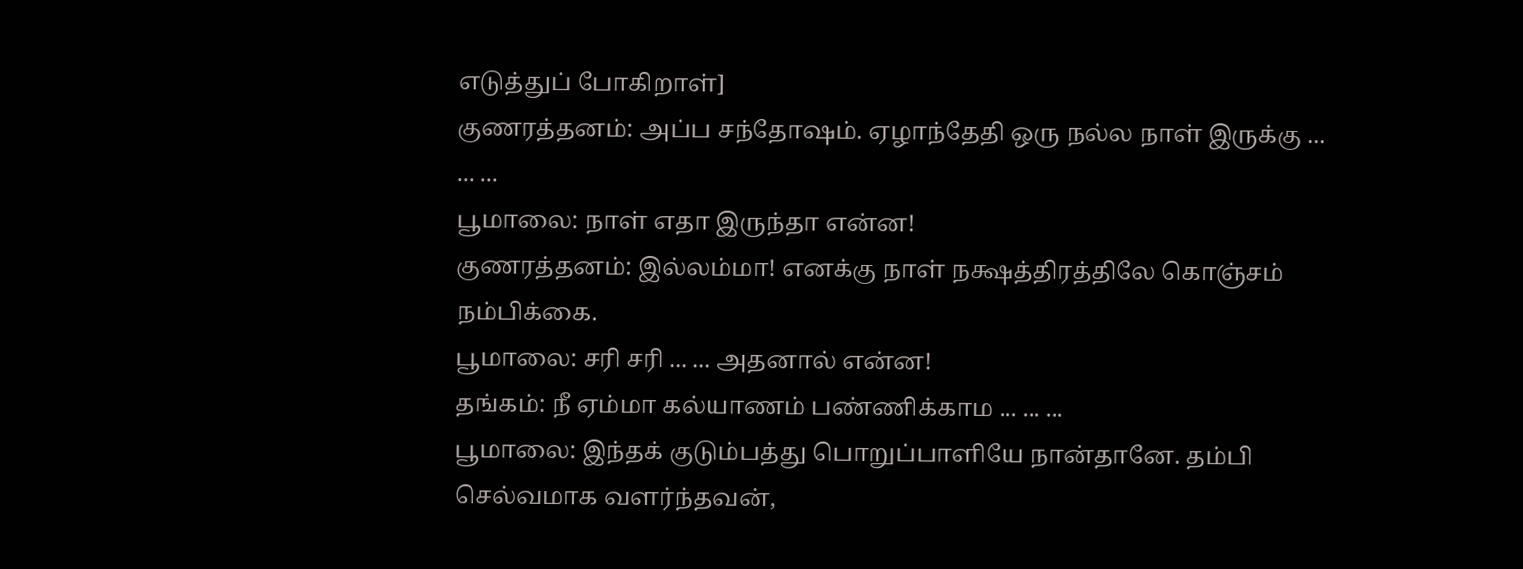எடுத்துப் போகிறாள்]
குணரத்தனம்: அப்ப சந்தோஷம். ஏழாந்தேதி ஒரு நல்ல நாள் இருக்கு ... ... ...
பூமாலை: நாள் எதா இருந்தா என்ன!
குணரத்தனம்: இல்லம்மா! எனக்கு நாள் நக்ஷத்திரத்திலே கொஞ்சம் நம்பிக்கை.
பூமாலை: சரி சரி ... ... அதனால் என்ன!
தங்கம்: நீ ஏம்மா கல்யாணம் பண்ணிக்காம ... ... ...
பூமாலை: இந்தக் குடும்பத்து பொறுப்பாளியே நான்தானே. தம்பி செல்வமாக வளர்ந்தவன்,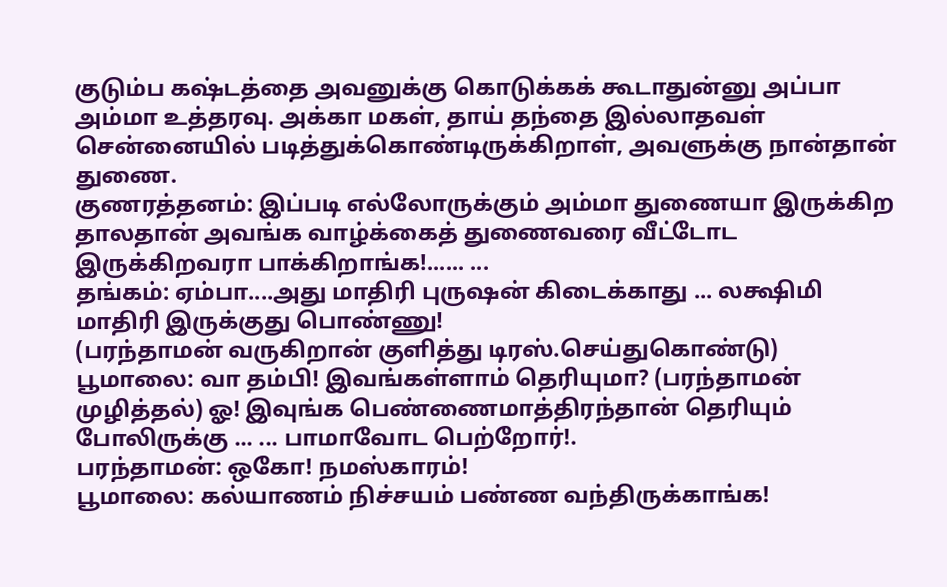குடும்ப கஷ்டத்தை அவனுக்கு கொடுக்கக் கூடாதுன்னு அப்பா அம்மா உத்தரவு. அக்கா மகள், தாய் தந்தை இல்லாதவள் சென்னையில் படித்துக்கொண்டிருக்கிறாள், அவளுக்கு நான்தான் துணை.
குணரத்தனம்: இப்படி எல்லோருக்கும் அம்மா துணையா இருக்கிற தாலதான் அவங்க வாழ்க்கைத் துணைவரை வீட்டோட இருக்கிறவரா பாக்கிறாங்க!...... ...
தங்கம்: ஏம்பா....அது மாதிரி புருஷன் கிடைக்காது ... லக்ஷிமி மாதிரி இருக்குது பொண்ணு!
(பரந்தாமன் வருகிறான் குளித்து டிரஸ்.செய்துகொண்டு)
பூமாலை: வா தம்பி! இவங்கள்ளாம் தெரியுமா? (பரந்தாமன் முழித்தல்) ஓ! இவுங்க பெண்ணைமாத்திரந்தான் தெரியும் போலிருக்கு ... ... பாமாவோட பெற்றோர்!.
பரந்தாமன்: ஒகோ! நமஸ்காரம்!
பூமாலை: கல்யாணம் நிச்சயம் பண்ண வந்திருக்காங்க!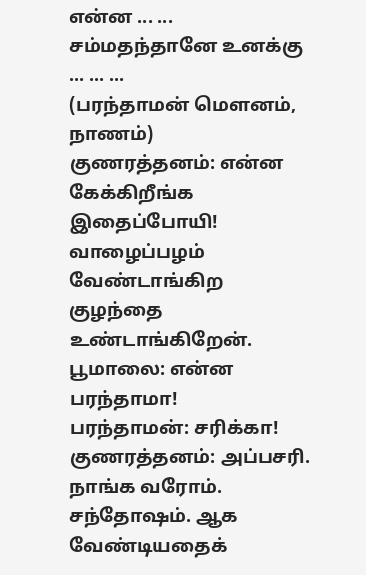என்ன ... ... சம்மதந்தானே உனக்கு ... ... ...
(பரந்தாமன் மௌனம், நாணம்)
குணரத்தனம்: என்ன கேக்கிறீங்க இதைப்போயி! வாழைப்பழம் வேண்டாங்கிற குழந்தை உண்டாங்கிறேன்.
பூமாலை: என்ன பரந்தாமா!
பரந்தாமன்: சரிக்கா!
குணரத்தனம்: அப்பசரி. நாங்க வரோம். சந்தோஷம். ஆக வேண்டியதைக்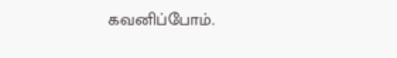கவனிப்போம்.